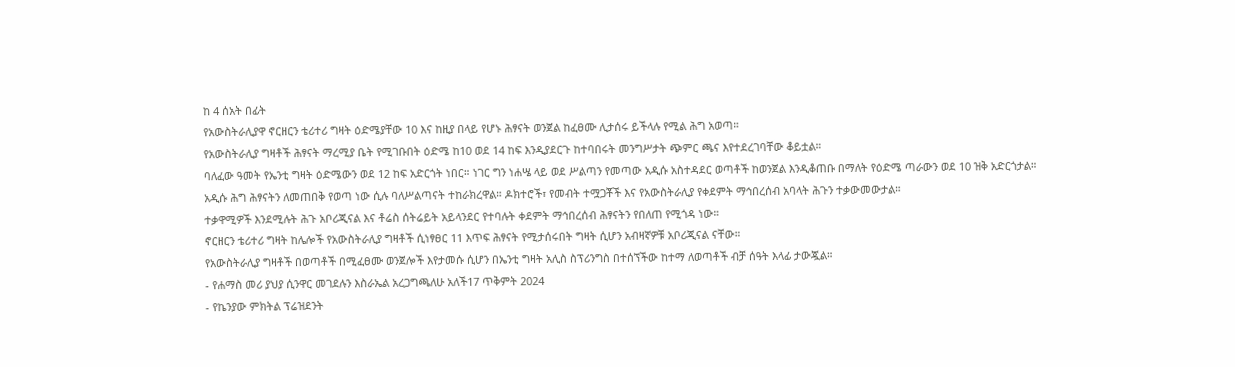ከ 4 ሰአት በፊት
የአውስትራሊያዋ ኖርዘርን ቴሪተሪ ግዛት ዕድሜያቸው 10 እና ከዚያ በላይ የሆኑ ሕፃናት ወንጀል ከፈፀሙ ሊታሰሩ ይችላሉ የሚል ሕግ አወጣ።
የአውስትራሊያ ግዛቶች ሕፃናት ማረሚያ ቤት የሚገቡበት ዕድሜ ከ10 ወደ 14 ከፍ እንዲያደርጉ ከተባበሩት መንግሥታት ጭምር ጫና እየተደረገባቸው ቆይቷል።
ባለፈው ዓመት የኤንቲ ግዛት ዕድሜውን ወደ 12 ከፍ አድርጎት ነበር። ነገር ግን ነሐሤ ላይ ወደ ሥልጣን የመጣው አዲሱ አስተዳደር ወጣቶች ከወንጀል እንዲቆጠቡ በማለት የዕድሜ ጣራውን ወደ 10 ዝቅ አድርጎታል።
አዲሱ ሕግ ሕፃናትን ለመጠበቅ የወጣ ነው ሲሉ ባለሥልጣናት ተከራክረዋል። ዶክተሮች፣ የመብት ተሟጋቾች እና የአውስትራሊያ የቀደምት ማኅበረሰብ አባላት ሕጉን ተቃውመውታል።
ተቃዋሚዎች እንደሚሉት ሕጉ አቦሪጂናል እና ቶሬስ ሰትሬይት አይላንደር የተባሉት ቀደምት ማኅበረሰብ ሕፃናትን የበለጠ የሚጎዳ ነው።
ኖርዘርን ቴሪተሪ ግዛት ከሌሎች የአውስትራሊያ ግዛቶች ሲነፃፀር 11 እጥፍ ሕፃናት የሚታሰሩበት ግዛት ሲሆን አብዛኛዎቹ አቦሪጂናል ናቸው።
የአውስትራሊያ ግዛቶች በወጣቶች በሚፈፀሙ ወንጀሎች እየታመሱ ሲሆን በኤንቲ ግዛት አሊስ ስፕሪንግስ በተሰኘችው ከተማ ለወጣቶች ብቻ ሰዓት እላፊ ታውጇል።
- የሐማስ መሪ ያህያ ሲንዋር መገደሉን እስራኤል አረጋግጫለሁ አለች17 ጥቅምት 2024
- የኬንያው ምክትል ፕሬዝደንት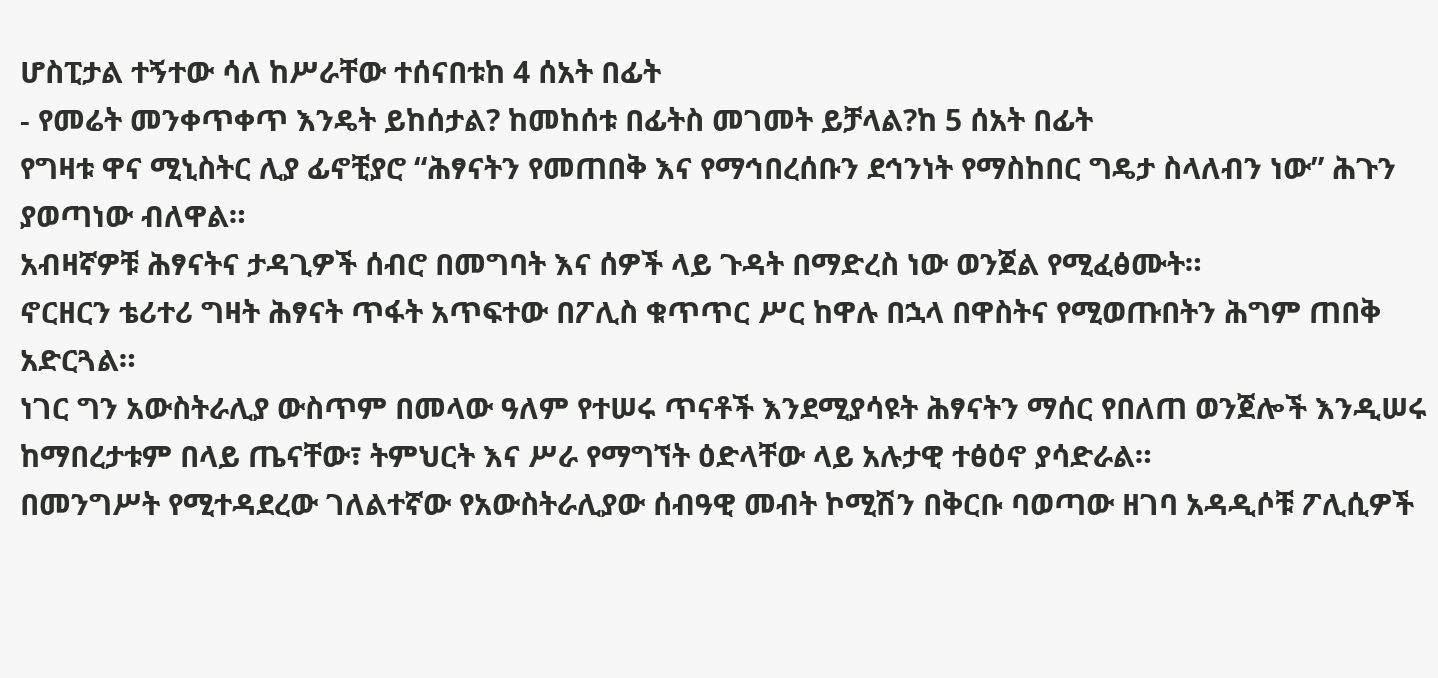ሆስፒታል ተኝተው ሳለ ከሥራቸው ተሰናበቱከ 4 ሰአት በፊት
- የመሬት መንቀጥቀጥ እንዴት ይከሰታል? ከመከሰቱ በፊትስ መገመት ይቻላል?ከ 5 ሰአት በፊት
የግዛቱ ዋና ሚኒስትር ሊያ ፊኖቺያሮ “ሕፃናትን የመጠበቅ እና የማኅበረሰቡን ደኅንነት የማስከበር ግዴታ ስላለብን ነው” ሕጉን ያወጣነው ብለዋል።
አብዛኛዎቹ ሕፃናትና ታዳጊዎች ሰብሮ በመግባት እና ሰዎች ላይ ጉዳት በማድረስ ነው ወንጀል የሚፈፅሙት።
ኖርዘርን ቴሪተሪ ግዛት ሕፃናት ጥፋት አጥፍተው በፖሊስ ቁጥጥር ሥር ከዋሉ በኋላ በዋስትና የሚወጡበትን ሕግም ጠበቅ አድርጓል።
ነገር ግን አውስትራሊያ ውስጥም በመላው ዓለም የተሠሩ ጥናቶች እንደሚያሳዩት ሕፃናትን ማሰር የበለጠ ወንጀሎች እንዲሠሩ ከማበረታቱም በላይ ጤናቸው፣ ትምህርት እና ሥራ የማግኘት ዕድላቸው ላይ አሉታዊ ተፅዕኖ ያሳድራል።
በመንግሥት የሚተዳደረው ገለልተኛው የአውስትራሊያው ሰብዓዊ መብት ኮሚሽን በቅርቡ ባወጣው ዘገባ አዳዲሶቹ ፖሊሲዎች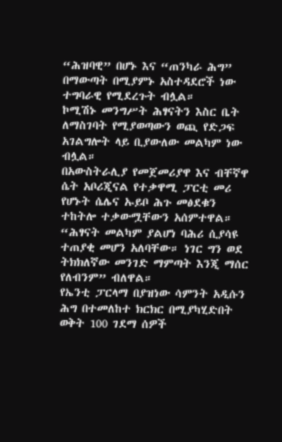“ሕዝባዊ” በሆኑ እና “ጠንካራ ሕግ” በማውጣት በሚያምኑ አስተዳደሮች ነው ተግባራዊ የሚደረጉት ብሏል።
ኮሚሽኑ መንግሥት ሕፃናትን እስር ቤት ለማስገባት የሚያወጣውን ወጪ የድጋፍ አገልግሎት ላይ ቢያውለው መልካም ነው ብሏል።
በአውስትራሊያ የመጀመሪያዋ እና ብቸኛዋ ሴት አቦሪጂናል የተቃዋሚ ፓርቲ መሪ የሆኑት ሴሌና ኡይቦ ሕጉ መፅደቁን ተከትሎ ተቃውሟቸውን አሰምተዋል።
“ሕፃናት መልካም ያልሆነ ባሕሪ ሲያሳዩ ተጠያቂ መሆን አለባቸው። ነገር ግን ወደ ትክክለኛው መንገድ ማምጣት እንጂ ማሰር የለብንም” ብለዋል።
የኤንቲ ፓርላማ በያዝነው ሳምንት አዲሱን ሕግ በተመለከተ ክርክር በሚያካሂድበት ወቅት 100 ገደማ ሰዎች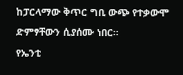ከፓርላማው ቅጥር ግቢ ውጭ የተቃውሞ ድምፃቸውን ሲያሰሙ ነበር።
የኤንቲ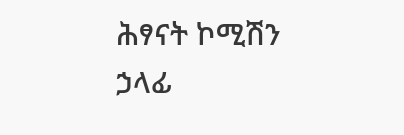ሕፃናት ኮሚሽን ኃላፊ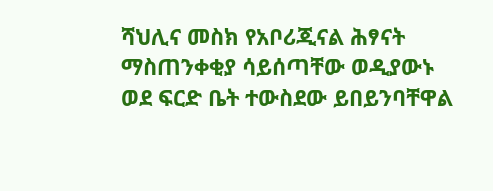ሻህሊና መስክ የአቦሪጂናል ሕፃናት ማስጠንቀቂያ ሳይሰጣቸው ወዲያውኑ ወደ ፍርድ ቤት ተውስደው ይበይንባቸዋል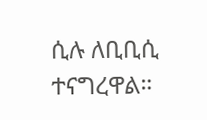ሲሉ ለቢቢሲ ተናግረዋል።